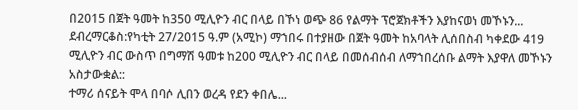በ2015 በጀት ዓመት ከ350 ሚሊዮን ብር በላይ በኾነ ወጭ 86 የልማት ፕሮጀክቶችን እያከናወነ መኾኑን...
ደብረማርቆስ:የካቲት 27/2015 ዓ.ም (አሚኮ) ማኀበሩ በተያዘው በጀት ዓመት ከአባላት ሊሰበስብ ካቀደው 419 ሚሊዮን ብር ውስጥ በግማሽ ዓመቱ ከ200 ሚሊዮን ብር በላይ በመሰብሰብ ለማኀበረሰቡ ልማት እያዋለ መኾኑን አስታውቋል::
ተማሪ ሰናይት ሞላ በባሶ ሊበን ወረዳ የደን ቀበሌ...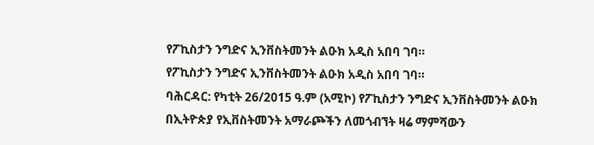የፖኪስታን ንግድና ኢንቨስትመንት ልዑክ አዲስ አበባ ገባ።
የፖኪስታን ንግድና ኢንቨስትመንት ልዑክ አዲስ አበባ ገባ።
ባሕርዳር: የካቲት 26/2015 ዓ.ም (አሚኮ) የፖኪስታን ንግድና ኢንቨስትመንት ልዑክ በኢትዮጵያ የኢቨስትመንት አማራጮችን ለመጎብኘት ዛሬ ማምሻውን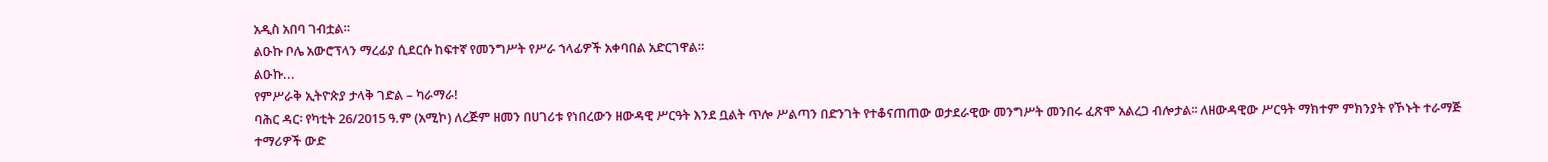አዲስ አበባ ገብቷል።
ልዑኩ ቦሌ አውሮፕላን ማረፊያ ሲደርሱ ከፍተኛ የመንግሥት የሥራ ኀላፊዎች አቀባበል አድርገዋል።
ልዑኩ...
የምሥራቅ ኢትዮጵያ ታላቅ ገድል – ካራማራ!
ባሕር ዳር፡ የካቲት 26/2015 ዓ.ም (አሚኮ) ለረጅም ዘመን በሀገሪቱ የነበረውን ዘውዳዊ ሥርዓት እንደ ቧልት ጥሎ ሥልጣን በድንገት የተቆናጠጠው ወታደራዊው መንግሥት መንበሩ ፈጽሞ አልረጋ ብሎታል፡፡ ለዘውዳዊው ሥርዓት ማክተም ምክንያት የኾኑት ተራማጅ ተማሪዎች ውድ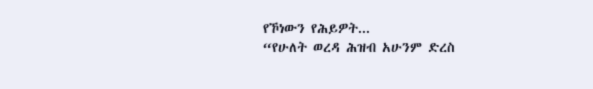የኾነውን የሕይዎት...
“የሁለት ወረዳ ሕዝብ አሁንም ድረስ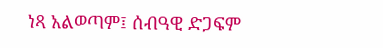ነጻ አልወጣም፤ ሰብዓዊ ድጋፍም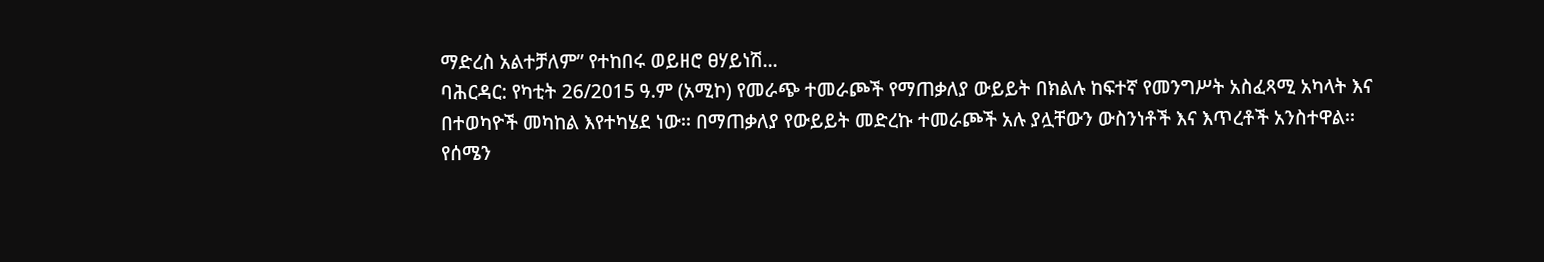ማድረስ አልተቻለም” የተከበሩ ወይዘሮ ፀሃይነሽ...
ባሕርዳር: የካቲት 26/2015 ዓ.ም (አሚኮ) የመራጭ ተመራጮች የማጠቃለያ ውይይት በክልሉ ከፍተኛ የመንግሥት አስፈጻሚ አካላት እና በተወካዮች መካከል እየተካሄደ ነው፡፡ በማጠቃለያ የውይይት መድረኩ ተመራጮች አሉ ያሏቸውን ውስንነቶች እና እጥረቶች አንስተዋል፡፡
የሰሜን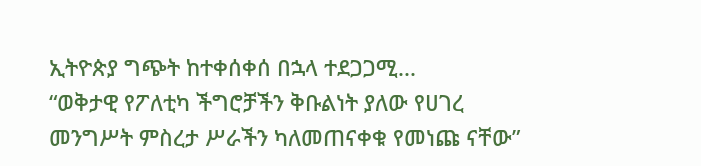ኢትዮጵያ ግጭት ከተቀሰቀሰ በኋላ ተደጋጋሚ...
“ወቅታዊ የፖለቲካ ችግሮቻችን ቅቡልነት ያለው የሀገረ መንግሥት ምስረታ ሥራችን ካለመጠናቀቁ የመነጩ ናቸው”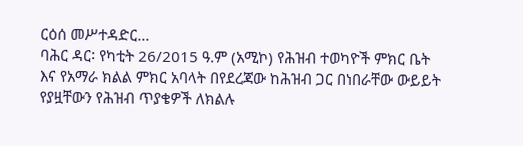ርዕሰ መሥተዳድር...
ባሕር ዳር፡ የካቲት 26/2015 ዓ.ም (አሚኮ) የሕዝብ ተወካዮች ምክር ቤት እና የአማራ ክልል ምክር አባላት በየደረጃው ከሕዝብ ጋር በነበራቸው ውይይት የያዟቸውን የሕዝብ ጥያቄዎች ለክልሉ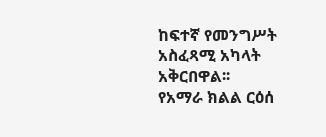ከፍተኛ የመንግሥት አስፈጻሚ አካላት አቅርበዋል፡፡
የአማራ ክልል ርዕሰ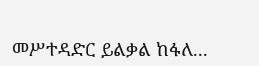መሥተዳድር ይልቃል ከፋለ...